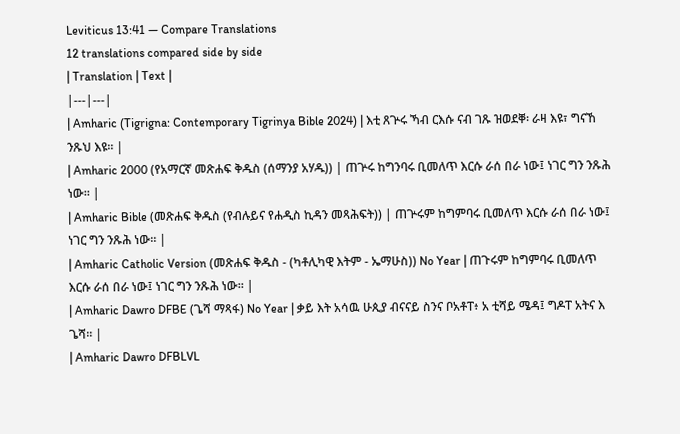Leviticus 13:41 — Compare Translations
12 translations compared side by side
| Translation | Text |
|---|---|
| Amharic (Tigrigna: Contemporary Tigrinya Bible 2024) | እቲ ጸጕሩ ኻብ ርእሱ ናብ ገጹ ዝወደቐ፡ ራዛ እዩ፣ ግናኸ ንጹህ እዩ። |
| Amharic 2000 (የአማርኛ መጽሐፍ ቅዱስ (ሰማንያ አሃዱ)) | ጠጕሩ ከግንባሩ ቢመለጥ እርሱ ራሰ በራ ነው፤ ነገር ግን ንጹሕ ነው። |
| Amharic Bible (መጽሐፍ ቅዱስ (የብሉይና የሐዲስ ኪዳን መጻሕፍት)) | ጠጕሩም ከግምባሩ ቢመለጥ እርሱ ራሰ በራ ነው፤ ነገር ግን ንጹሕ ነው። |
| Amharic Catholic Version (መጽሐፍ ቅዱስ - (ካቶሊካዊ እትም - ኤማሁስ)) No Year | ጠጉሩም ከግምባሩ ቢመለጥ እርሱ ራሰ በራ ነው፤ ነገር ግን ንጹሕ ነው። |
| Amharic Dawro DFBE (ጌሻ ማጻፋ) No Year | ቃይ እት አሳዉ ሁጲያ ብናናይ ስንና ቦአቶፐ፥ አ ቲሻይ ሜዳ፤ ግዶፐ አትና እ ጌሻ። |
| Amharic Dawro DFBLVL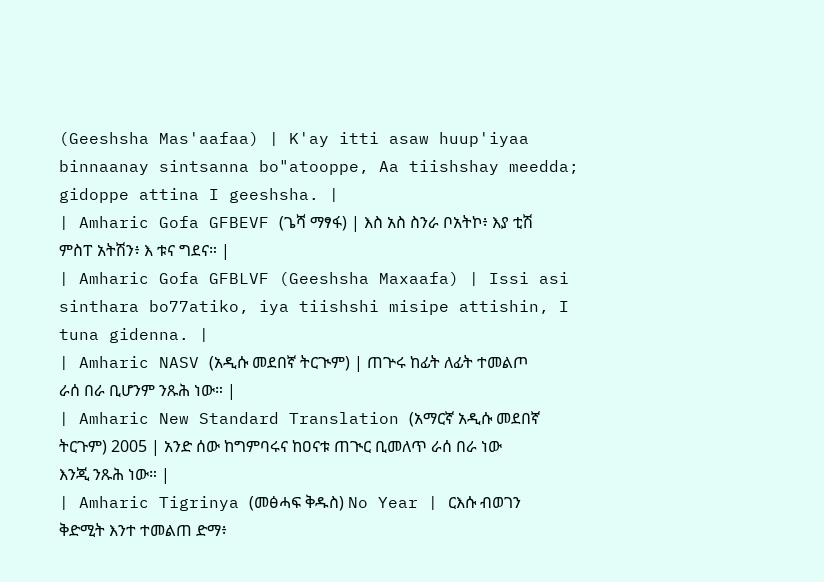(Geeshsha Mas'aafaa) | K'ay itti asaw huup'iyaa binnaanay sintsanna bo"atooppe, Aa tiishshay meedda; gidoppe attina I geeshsha. |
| Amharic Gofa GFBEVF (ጌሻ ማፃፋ) | እስ አስ ስንራ ቦአትኮ፥ እያ ቲሽ ምስፐ አትሽን፥ እ ቱና ግደና። |
| Amharic Gofa GFBLVF (Geeshsha Maxaafa) | Issi asi sinthara bo77atiko, iya tiishshi misipe attishin, I tuna gidenna. |
| Amharic NASV (አዲሱ መደበኛ ትርጒም) | ጠጕሩ ከፊት ለፊት ተመልጦ ራሰ በራ ቢሆንም ንጹሕ ነው። |
| Amharic New Standard Translation (አማርኛ አዲሱ መደበኛ ትርጉም) 2005 | አንድ ሰው ከግምባሩና ከዐናቱ ጠጒር ቢመለጥ ራሰ በራ ነው እንጂ ንጹሕ ነው። |
| Amharic Tigrinya (መፅሓፍ ቅዱስ) No Year | ርእሱ ብወገን ቅድሚት እንተ ተመልጠ ድማ፥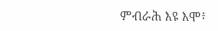ምብራሕ እዩ እሞ፥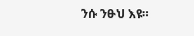ንሱ ንፁህ እዩ።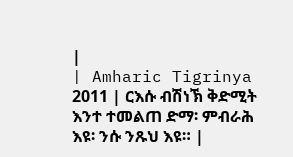|
| Amharic Tigrinya 2011 | ርእሱ ብሽነኽ ቅድሚት እንተ ተመልጠ ድማ፡ ምብራሕ እዩ፡ ንሱ ንጹህ እዩ። |